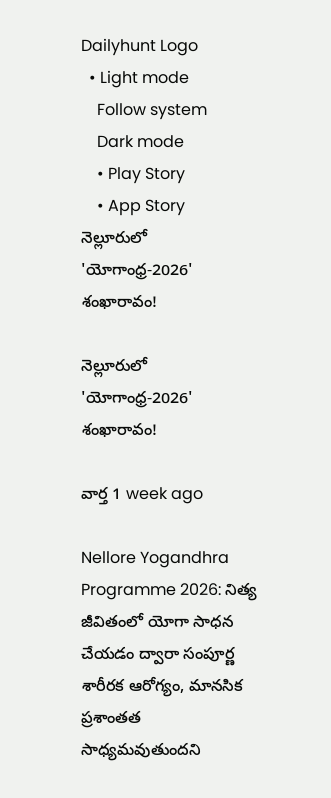Dailyhunt Logo
  • Light mode
    Follow system
    Dark mode
    • Play Story
    • App Story
నెల్లూరులో 'యోగాంధ్ర-2026' శంఖారావం!

నెల్లూరులో 'యోగాంధ్ర-2026' శంఖారావం!

వార్త 1 week ago

Nellore Yogandhra Programme 2026: నిత్య జీవితంలో యోగా సాధన చేయడం ద్వారా సంపూర్ణ శారీరక ఆరోగ్యం, మానసిక ప్రశాంతత సాధ్యమవుతుందని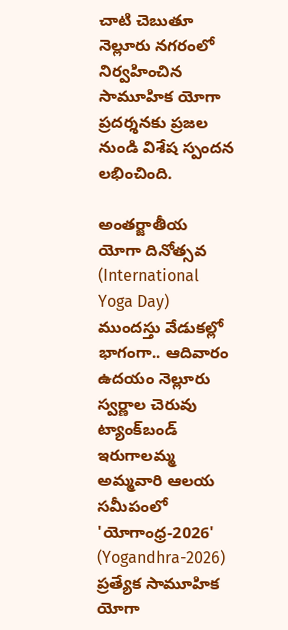చాటి చెబుతూ నెల్లూరు నగరంలో నిర్వహించిన సామూహిక యోగా ప్రదర్శనకు ప్రజల నుండి విశేష స్పందన లభించింది.

అంతర్జాతీయ యోగా దినోత్సవ (International Yoga Day) ముందస్తు వేడుకల్లో భాగంగా.. ఆదివారం ఉదయం నెల్లూరు స్వర్ణాల చెరువు ట్యాంక్‌బండ్ ఇరుగాలమ్మ అమ్మవారి ఆలయ సమీపంలో 'యోగాంధ్ర-2026' (Yogandhra-2026) ప్రత్యేక సామూహిక యోగా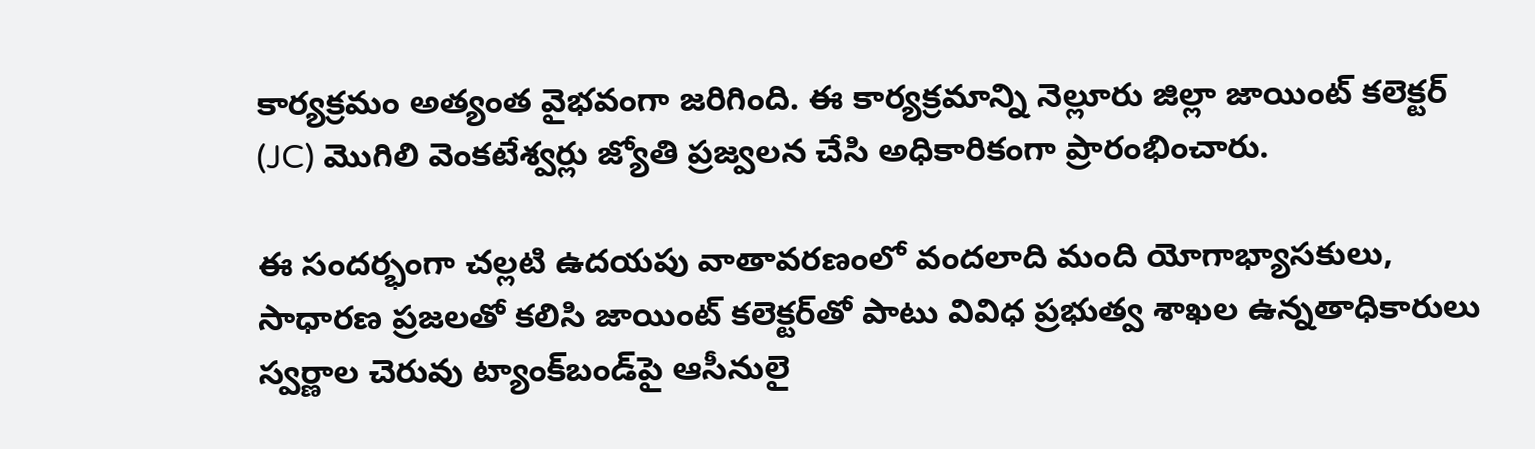కార్యక్రమం అత్యంత వైభవంగా జరిగింది. ఈ కార్యక్రమాన్ని నెల్లూరు జిల్లా జాయింట్ కలెక్టర్ (JC) మొగిలి వెంకటేశ్వర్లు జ్యోతి ప్రజ్వలన చేసి అధికారికంగా ప్రారంభించారు.

ఈ సందర్భంగా చల్లటి ఉదయపు వాతావరణంలో వందలాది మంది యోగాభ్యాసకులు, సాధారణ ప్రజలతో కలిసి జాయింట్ కలెక్టర్‌తో పాటు వివిధ ప్రభుత్వ శాఖల ఉన్నతాధికారులు స్వర్ణాల చెరువు ట్యాంక్‌బండ్‌పై ఆసీనులై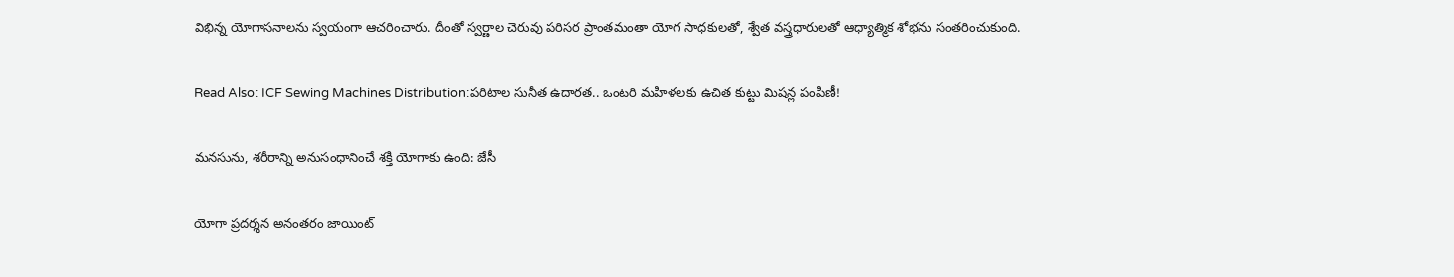విభిన్న యోగాసనాలను స్వయంగా ఆచరించారు. దీంతో స్వర్ణాల చెరువు పరిసర ప్రాంతమంతా యోగ సాధకులతో, శ్వేత వస్త్రధారులతో ఆధ్యాత్మిక శోభను సంతరించుకుంది.

Read Also: ICF Sewing Machines Distribution:పరిటాల సునీత ఉదారత.. ఒంటరి మహిళలకు ఉచిత కుట్టు మిషన్ల పంపిణీ!

మనసును, శరీరాన్ని అనుసంధానించే శక్తి యోగాకు ఉంది: జేసీ

యోగా ప్రదర్శన అనంతరం జాయింట్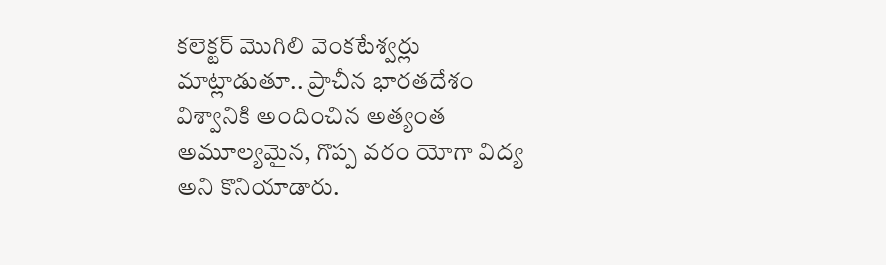కలెక్టర్ మొగిలి వెంకటేశ్వర్లు మాట్లాడుతూ.. ప్రాచీన భారతదేశం విశ్వానికి అందించిన అత్యంత అమూల్యమైన, గొప్ప వరం యోగా విద్య అని కొనియాడారు.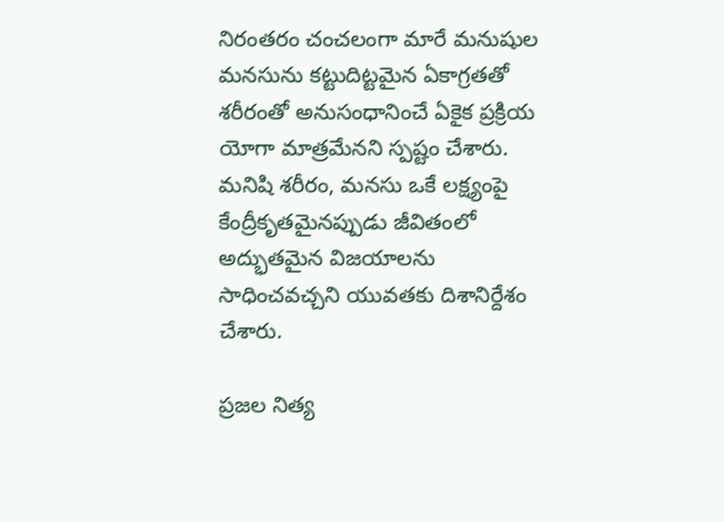నిరంతరం చంచలంగా మారే మనుషుల మనసును కట్టుదిట్టమైన ఏకాగ్రతతో శరీరంతో అనుసంధానించే ఏకైక ప్రక్రియ యోగా మాత్రమేనని స్పష్టం చేశారు. మనిషి శరీరం, మనసు ఒకే లక్ష్యంపై కేంద్రీకృతమైనప్పుడు జీవితంలో అద్భుతమైన విజయాలను సాధించవచ్చని యువతకు దిశానిర్దేశం చేశారు.

ప్రజల నిత్య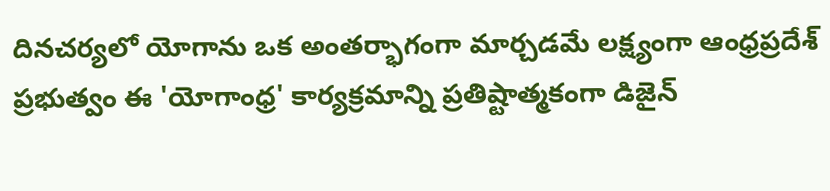దినచర్యలో యోగాను ఒక అంతర్భాగంగా మార్చడమే లక్ష్యంగా ఆంధ్రప్రదేశ్ ప్రభుత్వం ఈ 'యోగాంధ్ర' కార్యక్రమాన్ని ప్రతిష్టాత్మకంగా డిజైన్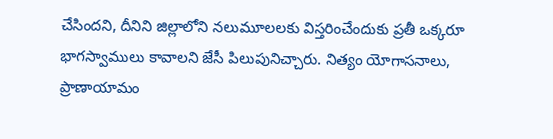చేసిందని, దీనిని జిల్లాలోని నలుమూలలకు విస్తరించేందుకు ప్రతీ ఒక్కరూ భాగస్వాములు కావాలని జేసీ పిలుపునిచ్చారు. నిత్యం యోగాసనాలు, ప్రాణాయామం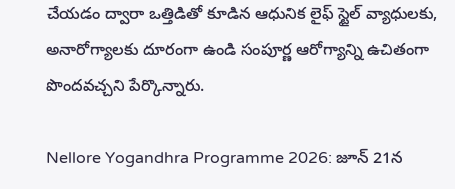చేయడం ద్వారా ఒత్తిడితో కూడిన ఆధునిక లైఫ్ స్టైల్ వ్యాధులకు, అనారోగ్యాలకు దూరంగా ఉండి సంపూర్ణ ఆరోగ్యాన్ని ఉచితంగా పొందవచ్చని పేర్కొన్నారు.

Nellore Yogandhra Programme 2026: జూన్ 21న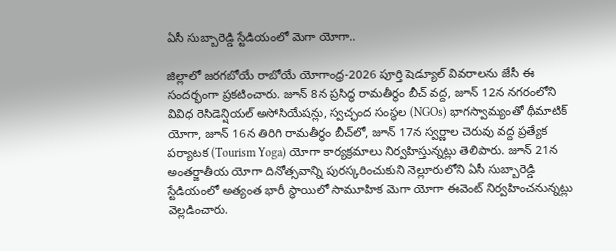ఏసీ సుబ్బారెడ్డి స్టేడియంలో మెగా యోగా..

జిల్లాలో జరగబోయే రాబోయే యోగాంధ్ర-2026 పూర్తి షెడ్యూల్ వివరాలను జేసీ ఈ సందర్భంగా ప్రకటించారు. జూన్ 8న ప్రసిద్ధ రామతీర్థం బీచ్ వద్ద, జూన్ 12న నగరంలోని వివిధ రెసిడెన్షియల్ అసోసియేషన్లు, స్వచ్ఛంద సంస్థల (NGOs) భాగస్వామ్యంతో థీమాటిక్ యోగా, జూన్ 16న తిరిగి రామతీర్థం బీచ్‌లో, జూన్ 17న స్వర్ణాల చెరువు వద్ద ప్రత్యేక పర్యాటక (Tourism Yoga) యోగా కార్యక్రమాలు నిర్వహిస్తున్నట్లు తెలిపారు. జూన్ 21న అంతర్జాతీయ యోగా దినోత్సవాన్ని పురస్కరించుకుని నెల్లూరులోని ఏసీ సుబ్బారెడ్డి స్టేడియంలో అత్యంత భారీ స్థాయిలో సామూహిక మెగా యోగా ఈవెంట్ నిర్వహించనున్నట్లు వెల్లడించారు.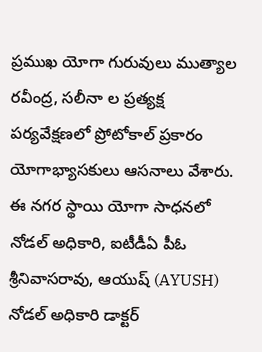ప్రముఖ యోగా గురువులు ముత్యాల రవీంద్ర, సలీనా ల ప్రత్యక్ష పర్యవేక్షణలో ప్రోటోకాల్ ప్రకారం యోగాభ్యాసకులు ఆసనాలు వేశారు. ఈ నగర స్థాయి యోగా సాధనలో నోడల్ అధికారి, ఐటీడీఏ పీఓ శ్రీనివాసరావు, ఆయుష్ (AYUSH) నోడల్ అధికారి డాక్టర్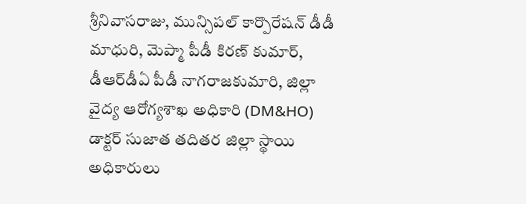శ్రీనివాసరాజు, మున్సిపల్ కార్పొరేషన్ డీడీ మాధురి, మెప్మా పీడీ కిరణ్ కుమార్, డీఆర్‌డీఏ పీడీ నాగరాజకుమారి, జిల్లా వైద్య ఆరోగ్యశాఖ అధికారి (DM&HO) డాక్టర్ సుజాత తదితర జిల్లా స్థాయి అధికారులు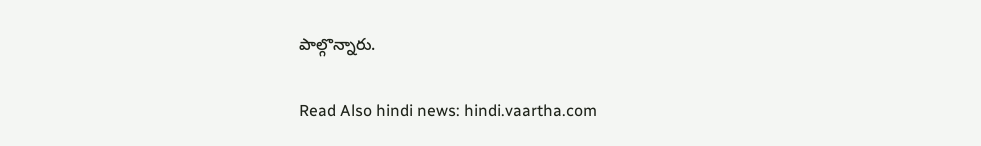పాల్గొన్నారు.

Read Also hindi news: hindi.vaartha.com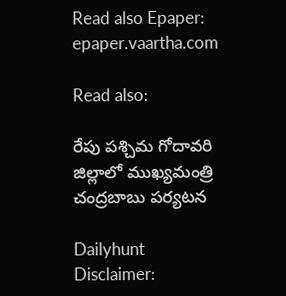Read also Epaper: epaper.vaartha.com

Read also:

రేపు పశ్చిమ గోదావరి జిల్లాలో ముఖ్యమంత్రి చంద్రబాబు పర్యటన

Dailyhunt
Disclaimer: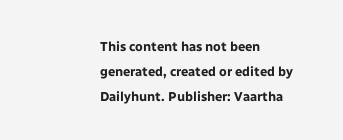This content has not been generated, created or edited by Dailyhunt. Publisher: Vaartha